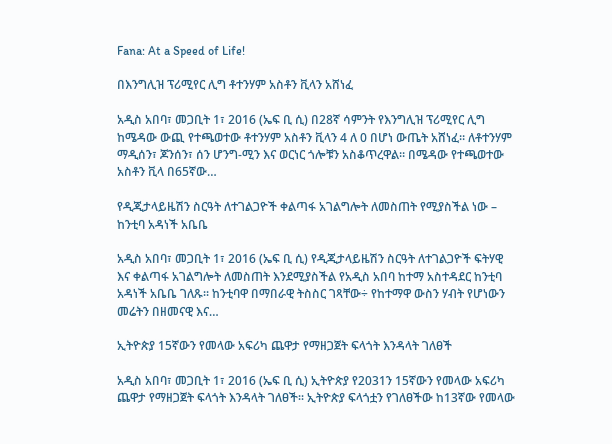Fana: At a Speed of Life!

በእንግሊዝ ፕሪሚየር ሊግ ቶተንሃም አስቶን ቪላን አሸነፈ

አዲስ አበባ፣ መጋቢት 1፣ 2016 (ኤፍ ቢ ሲ) በ28ኛ ሳምንት የእንግሊዝ ፕሪሚየር ሊግ ከሜዳው ውጪ የተጫወተው ቶተንሃም አስቶን ቪላን 4 ለ 0 በሆነ ውጤት አሸነፈ። ለቶተንሃም ማዲሰን፣ ጆንሰን፣ ሰን ሆንግ-ሚን እና ወርነር ጎሎቹን አስቆጥረዋል። በሜዳው የተጫወተው አስቶን ቪላ በ65ኛው…

የዲጂታላይዜሽን ስርዓት ለተገልጋዮች ቀልጣፋ አገልግሎት ለመስጠት የሚያስችል ነው – ከንቲባ አዳነች አቤቤ

አዲስ አበባ፣ መጋቢት 1፣ 2016 (ኤፍ ቢ ሲ) የዲጂታላይዜሽን ስርዓት ለተገልጋዮች ፍትሃዊ እና ቀልጣፋ አገልግሎት ለመስጠት እንደሚያስችል የአዲስ አበባ ከተማ አስተዳደር ከንቲባ አዳነች አቤቤ ገለጹ፡፡ ከንቲባዋ በማበራዊ ትስስር ገጻቸው÷ የከተማዋ ውስን ሃብት የሆነውን መሬትን በዘመናዊ እና…

ኢትዮጵያ 15ኛውን የመላው አፍሪካ ጨዋታ የማዘጋጀት ፍላጎት እንዳላት ገለፀች

አዲስ አበባ፣ መጋቢት 1፣ 2016 (ኤፍ ቢ ሲ) ኢትዮጵያ የ2031ን 15ኛውን የመላው አፍሪካ ጨዋታ የማዘጋጀት ፍላጎት እንዳላት ገለፀች፡፡ ኢትዮጵያ ፍላጎቷን የገለፀችው ከ13ኛው የመላው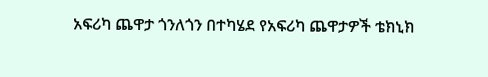አፍሪካ ጨዋታ ጎንለጎን በተካሄደ የአፍሪካ ጨዋታዎች ቴክኒክ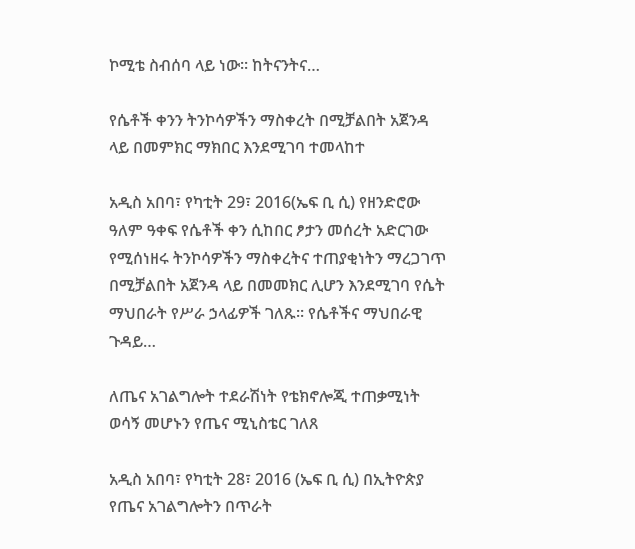ኮሚቴ ስብሰባ ላይ ነው፡፡ ከትናንትና…

የሴቶች ቀንን ትንኮሳዎችን ማስቀረት በሚቻልበት አጀንዳ ላይ በመምክር ማክበር እንደሚገባ ተመላከተ

አዲስ አበባ፣ የካቲት 29፣ 2016(ኤፍ ቢ ሲ) የዘንድሮው ዓለም ዓቀፍ የሴቶች ቀን ሲከበር ፆታን መሰረት አድርገው የሚሰነዘሩ ትንኮሳዎችን ማስቀረትና ተጠያቂነትን ማረጋገጥ በሚቻልበት አጀንዳ ላይ በመመክር ሊሆን እንደሚገባ የሴት ማህበራት የሥራ ኃላፊዎች ገለጹ፡፡ የሴቶችና ማህበራዊ ጉዳይ…

ለጤና አገልግሎት ተደራሽነት የቴክኖሎጂ ተጠቃሚነት ወሳኝ መሆኑን የጤና ሚኒስቴር ገለጸ

አዲስ አበባ፣ የካቲት 28፣ 2016 (ኤፍ ቢ ሲ) በኢትዮጵያ የጤና አገልግሎትን በጥራት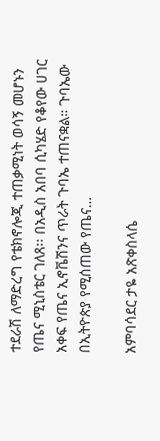ተደራሽ ለማድረግ የቴክኖሎጂ ተጠቃሚነት ወሳኝ መሆኑን የጤና ሚኒስቴር ገለጸ፡፡ በአዲስ አበባ ሲካሄድ የቆየው ሀገር አቀፍ የጤና ኢኖቬሽንና ጥራት ጉባኤ ተጠናቋል። ጉባኤው በኢትዮጵያ የሚሰጠው የጤና…

አምባሳደር ታዬ አጽቀስላሴ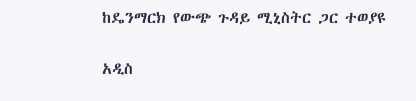ከዴንማርክ የውጭ ጉዳይ ሚኒስትር ጋር ተወያዩ

አዲስ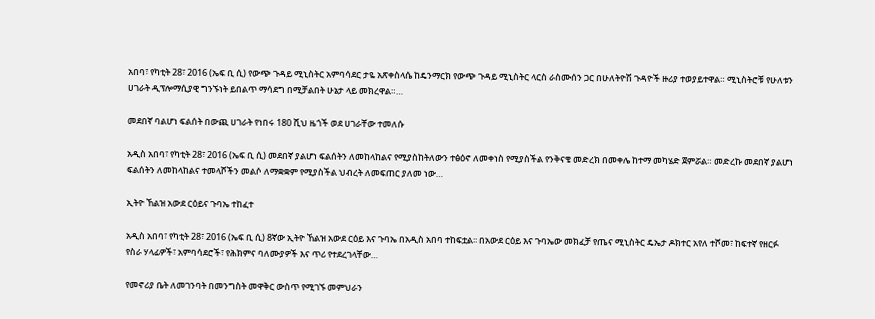አበባ፣ የካቲት 28፣ 2016 (ኤፍ ቢ ሲ) የውጭ ጉዳይ ሚኒስትር አምባሳደር ታዬ አጽቀስላሴ ከዴንማርክ የውጭ ጉዳይ ሚኒስትር ላርስ ራስሙሰን ጋር በሁለትዮሽ ጉዳዮች ዙሪያ ተወያይተዋል። ሚኒስትሮቹ የሁለቱን ሀገራት ዲፕሎማሲያዊ ግንኙነት ይበልጥ ማሳደግ በሚቻልበት ሁኔታ ላይ መክረዋል።…

መደበኛ ባልሆነ ፍልሰት በውጪ ሀገራት የነበሩ 180 ሺህ ዜጎች ወደ ሀገራቸው ተመለሱ

አዲስ አበባ፣ የካቲት 28፣ 2016 (ኤፍ ቢ ሲ) መደበኛ ያልሆነ ፍልሰትን ለመከላከልና የሚያስከትለውን ተፅዕኖ ለመቀነስ የሚያስችል የንቅናቄ መድረክ በመቀሌ ከተማ መካሄድ ጀምሯል። መድረኩ መደበኛ ያልሆነ ፍልሰትን ለመከላከልና ተመላሾችን መልሶ ለማቋቋም የሚያስችል ህብረት ለመፍጠር ያለመ ነው…

ኢትዮ ኸልዝ አውደ ርዕይና ጉባኤ ተከፈተ

አዲስ አበባ፣ የካቲት 28፣ 2016 (ኤፍ ቢ ሲ) 8ኛው ኢትዮ ኸልዝ አውደ ርዕይ እና ጉባኤ በአዲስ አበባ ተከፍቷል፡፡ በአውደ ርዕይ እና ጉባኤው መክፈቻ የጤና ሚኒስትር ዴኤታ ዶክተር አየለ ተሾመ፣ ከፍተኛ የዘርፉ የስራ ሃላፊዎች፣ አምባሳደሮች፣ የሕክምና ባለሙያዎች እና ጥሪ የተደረገላቸው…

የመኖሪያ ቤት ለመገንባት በመንግስት መዋቅር ውስጥ የሚገኙ መምህራን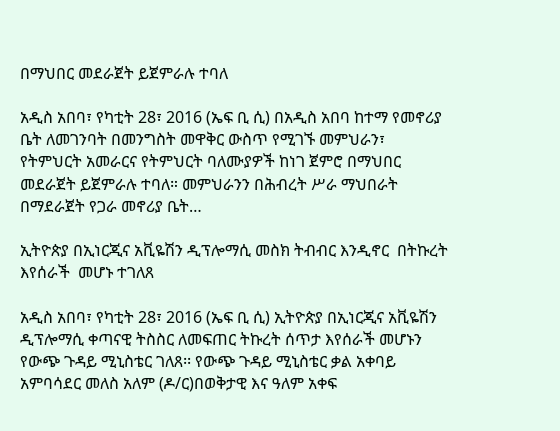በማህበር መደራጀት ይጀምራሉ ተባለ

አዲስ አበባ፣ የካቲት 28፣ 2016 (ኤፍ ቢ ሲ) በአዲስ አበባ ከተማ የመኖሪያ ቤት ለመገንባት በመንግስት መዋቅር ውስጥ የሚገኙ መምህራን፣ የትምህርት አመራርና የትምህርት ባለሙያዎች ከነገ ጀምሮ በማህበር መደራጀት ይጀምራሉ ተባለ። መምህራንን በሕብረት ሥራ ማህበራት በማደራጀት የጋራ መኖሪያ ቤት…

ኢትዮጵያ በኢነርጂና አቪዬሽን ዲፕሎማሲ መስክ ትብብር እንዲኖር  በትኩረት እየሰራች  መሆኑ ተገለጸ

አዲስ አበባ፣ የካቲት 28፣ 2016 (ኤፍ ቢ ሲ) ኢትዮጵያ በኢነርጂና አቪዬሽን ዲፕሎማሲ ቀጣናዊ ትስስር ለመፍጠር ትኩረት ሰጥታ እየሰራች መሆኑን የውጭ ጉዳይ ሚኒስቴር ገለጸ፡፡ የውጭ ጉዳይ ሚኒስቴር ቃል አቀባይ አምባሳደር መለስ አለም (ዶ/ር)በወቅታዊ እና ዓለም አቀፍ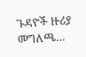ጉዳዮች ዙሪያ መግለጫ…